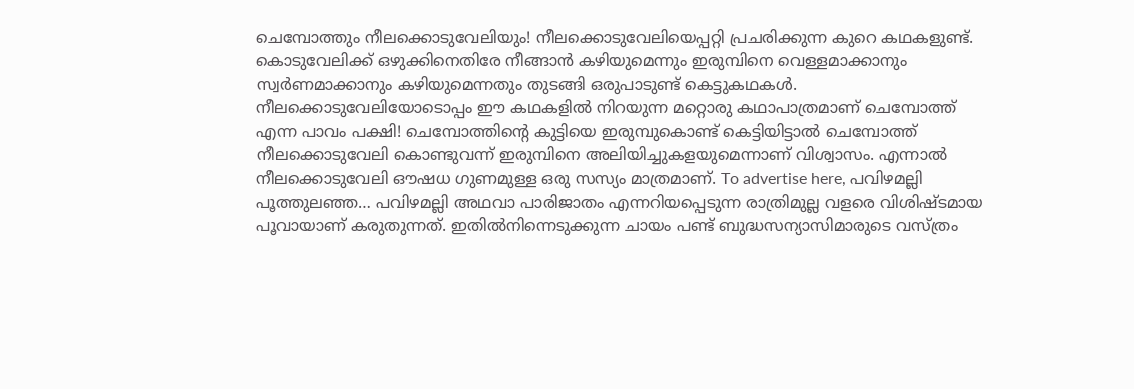ചെമ്പോത്തും നീലക്കൊടുവേലിയും! നീലക്കൊടുവേലിയെപ്പറ്റി പ്രചരിക്കുന്ന കുറെ കഥകളുണ്ട്. കൊടുവേലിക്ക് ഒഴുക്കിനെതിരേ നീങ്ങാൻ കഴിയുമെന്നും ഇരുമ്പിനെ വെള്ളമാക്കാനും സ്വർണമാക്കാനും കഴിയുമെന്നതും തുടങ്ങി ഒരുപാടുണ്ട് കെട്ടുകഥകൾ. നീലക്കൊടുവേലിയോടൊപ്പം ഈ കഥകളിൽ നിറയുന്ന മറ്റൊരു കഥാപാത്രമാണ് ചെമ്പോത്ത് എന്ന പാവം പക്ഷി! ചെമ്പോത്തിന്റെ കുട്ടിയെ ഇരുമ്പുകൊണ്ട് കെട്ടിയിട്ടാൽ ചെമ്പോത്ത് നീലക്കൊടുവേലി കൊണ്ടുവന്ന് ഇരുമ്പിനെ അലിയിച്ചുകളയുമെന്നാണ് വിശ്വാസം. എന്നാൽ നീലക്കൊടുവേലി ഔഷധ ഗുണമുള്ള ഒരു സസ്യം മാത്രമാണ്. To advertise here, പവിഴമല്ലി പൂത്തുലഞ്ഞ… പവിഴമല്ലി അഥവാ പാരിജാതം എന്നറിയപ്പെടുന്ന രാത്രിമുല്ല വളരെ വിശിഷ്ടമായ പൂവായാണ് കരുതുന്നത്. ഇതിൽനിന്നെടുക്കുന്ന ചായം പണ്ട് ബുദ്ധസന്യാസിമാരുടെ വസ്ത്രം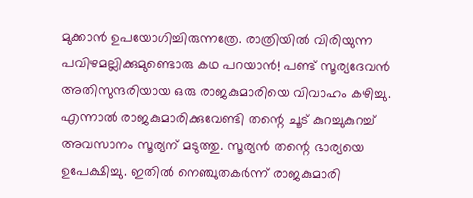മുക്കാൻ ഉപയോഗിച്ചിരുന്നത്രേ. രാത്രിയിൽ വിരിയുന്ന പവിഴമല്ലിക്കുമുണ്ടൊരു കഥ പറയാൻ! പണ്ട് സൂര്യദേവൻ അതിസുന്ദരിയായ ഒരു രാജകുമാരിയെ വിവാഹം കഴിച്ചു. എന്നാൽ രാജകുമാരിക്കുവേണ്ടി തന്റെ ചൂട് കുറച്ചുകുറച്ച് അവസാനം സൂര്യന് മടുത്തു. സൂര്യൻ തന്റെ ഭാര്യയെ ഉപേക്ഷിച്ചു. ഇതിൽ നെഞ്ചുതകർന്ന് രാജകുമാരി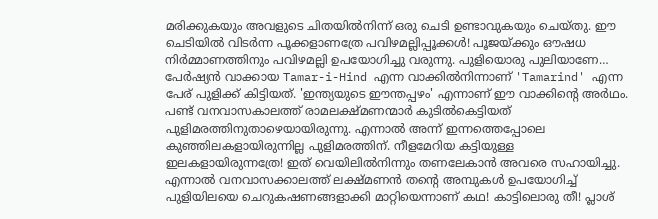മരിക്കുകയും അവളുടെ ചിതയിൽനിന്ന് ഒരു ചെടി ഉണ്ടാവുകയും ചെയ്തു. ഈ ചെടിയിൽ വിടർന്ന പൂക്കളാണത്രേ പവിഴമല്ലിപ്പൂക്കൾ! പൂജയ്ക്കും ഔഷധ നിർമ്മാണത്തിനും പവിഴമല്ലി ഉപയോഗിച്ചു വരുന്നു. പുളിയൊരു പുലിയാണേ… പേർഷ്യൻ വാക്കായ Tamar-i-Hind എന്ന വാക്കിൽനിന്നാണ് 'Tamarind' എന്ന പേര് പുളിക്ക് കിട്ടിയത്. 'ഇന്ത്യയുടെ ഈന്തപ്പഴം' എന്നാണ് ഈ വാക്കിന്റെ അർഥം. പണ്ട് വനവാസകാലത്ത് രാമലക്ഷ്മണന്മാർ കുടിൽകെട്ടിയത് പുളിമരത്തിനുതാഴെയായിരുന്നു. എന്നാൽ അന്ന് ഇന്നത്തെപ്പോലെ കുഞ്ഞിലകളായിരുന്നില്ല പുളിമരത്തിന്. നീളമേറിയ കട്ടിയുള്ള ഇലകളായിരുന്നത്രേ! ഇത് വെയിലിൽനിന്നും തണലേകാൻ അവരെ സഹായിച്ചു. എന്നാൽ വനവാസക്കാലത്ത് ലക്ഷ്മണൻ തന്റെ അമ്പുകൾ ഉപയോഗിച്ച് പുളിയിലയെ ചെറുകഷണങ്ങളാക്കി മാറ്റിയെന്നാണ് കഥ! കാട്ടിലൊരു തീ! പ്ലാശ്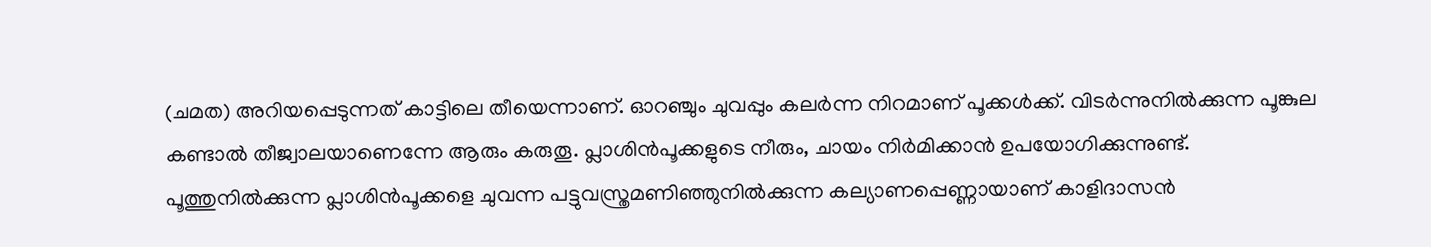(ചമത) അറിയപ്പെടുന്നത് കാട്ടിലെ തീയെന്നാണ്. ഓറഞ്ചും ചുവപ്പും കലർന്ന നിറമാണ് പൂക്കൾക്ക്. വിടർന്നുനിൽക്കുന്ന പൂങ്കുല കണ്ടാൽ തീജ്വാലയാണെന്നേ ആരും കരുതൂ. പ്ലാശിൻപൂക്കളുടെ നീരും, ചായം നിർമിക്കാൻ ഉപയോഗിക്കുന്നുണ്ട്. പൂത്തുനിൽക്കുന്ന പ്ലാശിൻപൂക്കളെ ചുവന്ന പട്ടുവസ്ത്രമണിഞ്ഞുനിൽക്കുന്ന കല്യാണപ്പെണ്ണായാണ് കാളിദാസൻ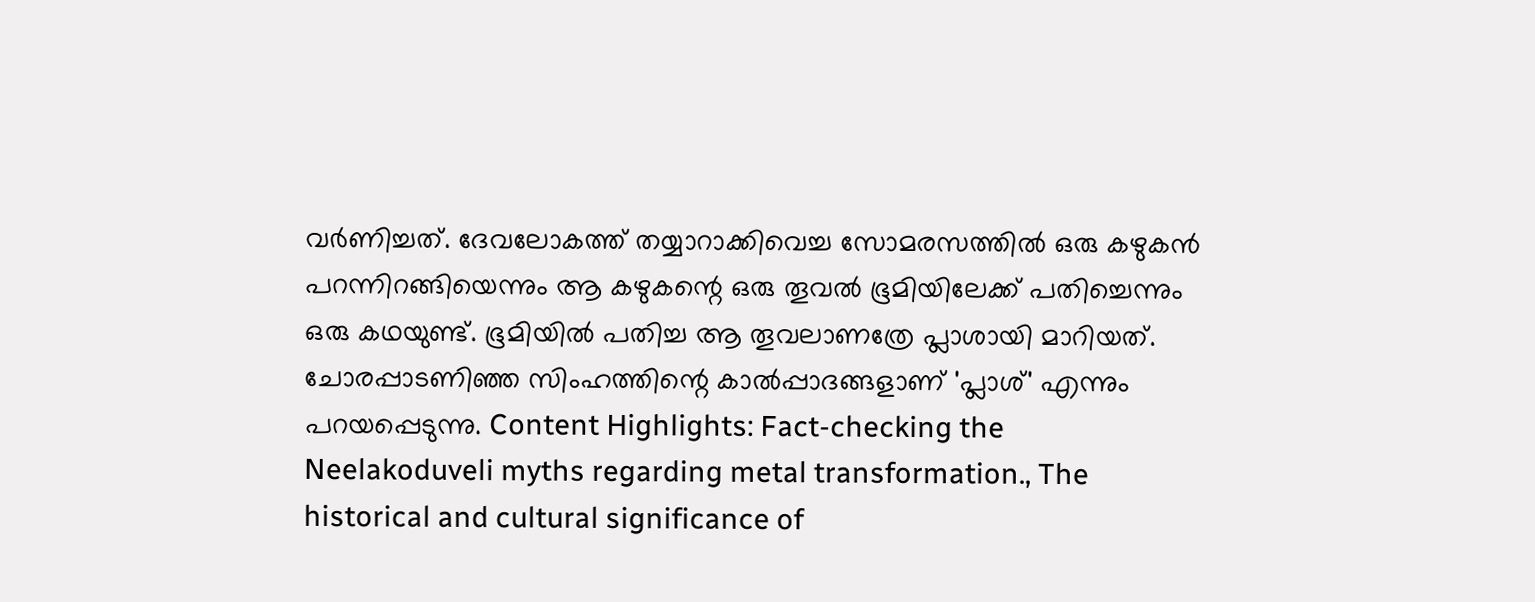വർണിച്ചത്. ദേവലോകത്ത് തയ്യാറാക്കിവെച്ച സോമരസത്തിൽ ഒരു കഴുകൻ പറന്നിറങ്ങിയെന്നും ആ കഴുകന്റെ ഒരു തൂവൽ ഭൂമിയിലേക്ക് പതിച്ചെന്നും ഒരു കഥയുണ്ട്. ഭൂമിയിൽ പതിച്ച ആ തൂവലാണത്രേ പ്ലാശായി മാറിയത്. ചോരപ്പാടണിഞ്ഞ സിംഹത്തിന്റെ കാൽപ്പാദങ്ങളാണ് 'പ്ലാശ്' എന്നും പറയപ്പെടുന്നു. Content Highlights: Fact-checking the Neelakoduveli myths regarding metal transformation., The historical and cultural significance of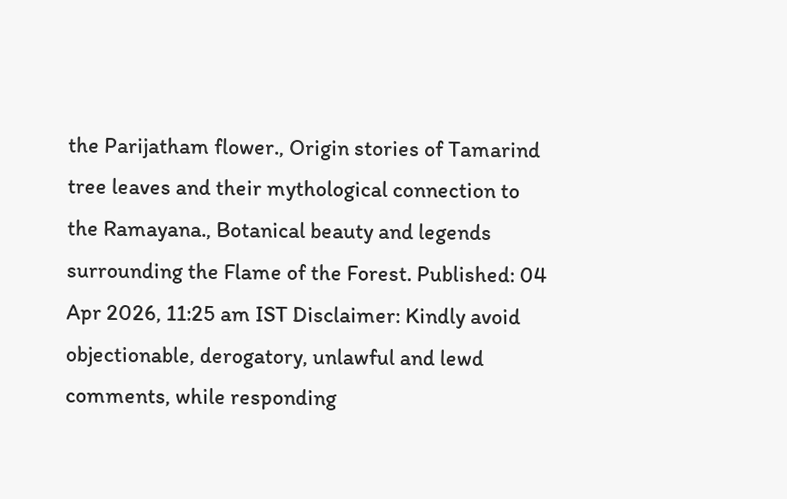the Parijatham flower., Origin stories of Tamarind tree leaves and their mythological connection to the Ramayana., Botanical beauty and legends surrounding the Flame of the Forest. Published: 04 Apr 2026, 11:25 am IST Disclaimer: Kindly avoid objectionable, derogatory, unlawful and lewd comments, while responding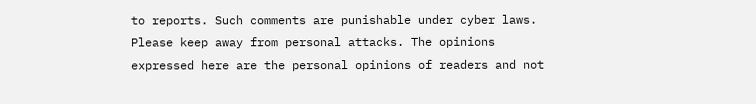to reports. Such comments are punishable under cyber laws. Please keep away from personal attacks. The opinions expressed here are the personal opinions of readers and not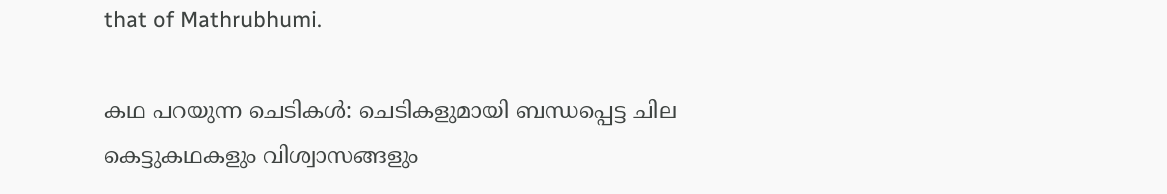that of Mathrubhumi.

കഥ പറയുന്ന ചെടികൾ: ചെടികളുമായി ബന്ധപ്പെട്ട ചില കെട്ടുകഥകളും വിശ്വാസങ്ങളും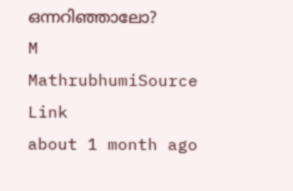ഒന്നറിഞ്ഞാലോ?
M
MathrubhumiSource Link
about 1 month ago